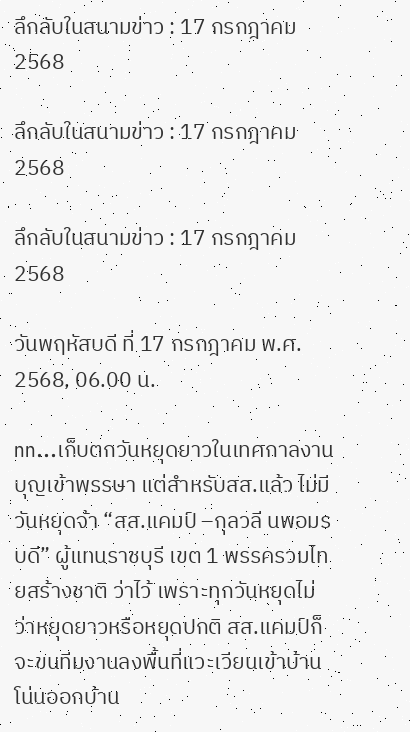ลึกลับในสนามข่าว : 17 กรกฎาคม 2568

ลึกลับในสนามข่าว : 17 กรกฎาคม 2568

ลึกลับในสนามข่าว : 17 กรกฎาคม 2568

วันพฤหัสบดี ที่ 17 กรกฎาคม พ.ศ. 2568, 06.00 น.

nn…เก็บตกวันหยุดยาวในเทศกาลงานบุญเข้าพรรษา แต่สำหรับสส.แล้ว ไม่มีวันหยุดจ้า “สส.แคมป์ –กุลวลี นพอมรบดี” ผู้แทนราชบุรี เขต 1 พรรครวมไทยสร้างชาติ ว่าไว้ เพราะทุกวันหยุดไม่ว่าหยุดยาวหรือหยุดปกติ สส.แคมป์ก็จะขนทีมงานลงพื้นที่แวะเวียนเข้าบ้านโน่นออกบ้าน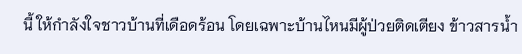นี้ ให้กำลังใจชาวบ้านที่เดือดร้อน โดยเฉพาะบ้านไหนมีผู้ป่วยติดเตียง ข้าวสารน้ำ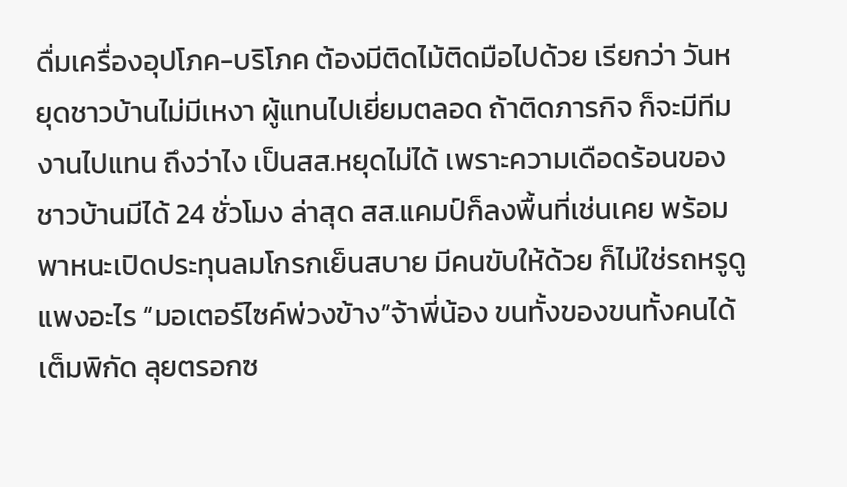ดื่มเครื่องอุปโภค-บริโภค ต้องมีติดไม้ติดมือไปด้วย เรียกว่า วันหยุดชาวบ้านไม่มีเหงา ผู้แทนไปเยี่ยมตลอด ถ้าติดภารกิจ ก็จะมีทีมงานไปแทน ถึงว่าไง เป็นสส.หยุดไม่ได้ เพราะความเดือดร้อนของชาวบ้านมีได้ 24 ชั่วโมง ล่าสุด สส.แคมป์ก็ลงพื้นที่เช่นเคย พร้อมพาหนะเปิดประทุนลมโกรกเย็นสบาย มีคนขับให้ด้วย ก็ไม่ใช่รถหรูดูแพงอะไร “มอเตอร์ไซค์พ่วงข้าง”จ้าพี่น้อง ขนทั้งของขนทั้งคนได้เต็มพิกัด ลุยตรอกซ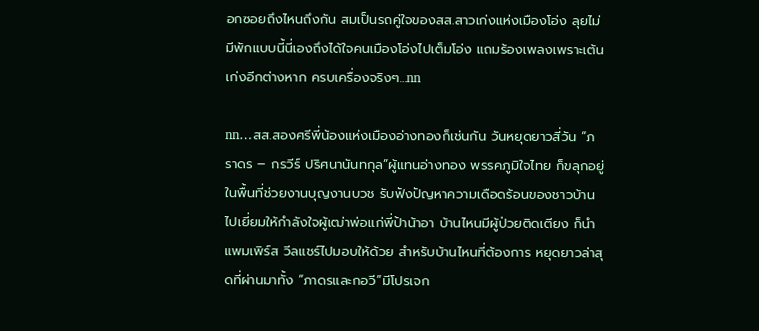อกซอยถึงไหนถึงกัน สมเป็นรถคู่ใจของสส.สาวเก่งแห่งเมืองโอ่ง ลุยไม่มีพักแบบนี้นี่เองถึงได้ใจคนเมืองโอ่งไปเต็มโอ่ง แถมร้องเพลงเพราะเต้นเก่งอีกต่างหาก ครบเครื่องจริงๆ…nn

nn…สส.สองศรีพี่น้องแห่งเมืองอ่างทองก็เช่นกัน วันหยุดยาวสี่วัน “ภราดร – กรวีร์ ปริศนานันทกุล”ผู้แทนอ่างทอง พรรคภูมิใจไทย ก็ขลุกอยู่ในพื้นที่ช่วยงานบุญงานบวช รับฟังปัญหาความเดือดร้อนของชาวบ้าน ไปเยี่ยมให้กำลังใจผู้เฒ่าพ่อแก่พี่ป้าน้าอา บ้านไหนมีผู้ป่วยติดเตียง ก็นำแพมเพิร์ส วีลแชร์ไปมอบให้ด้วย สำหรับบ้านไหนที่ต้องการ หยุดยาวล่าสุดที่ผ่านมาทั้ง “ภาดรและกอวี”มีโปรเจก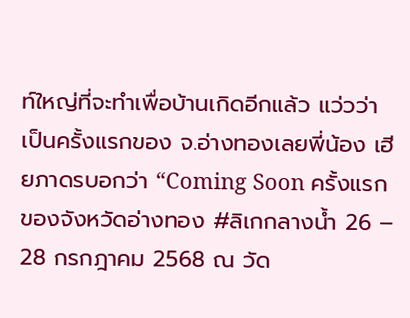ท์ใหญ่ที่จะทำเพื่อบ้านเกิดอีกแล้ว แว่วว่า เป็นครั้งแรกของ จ.อ่างทองเลยพี่น้อง เฮียภาดรบอกว่า “Coming Soon ครั้งแรกของจังหวัดอ่างทอง #ลิเกกลางน้ำ 26 – 28 กรกฎาคม 2568 ณ วัด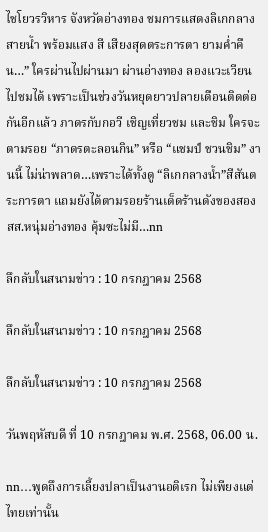ไชโยวรวิหาร จังหวัดอ่างทอง ชมการแสดงลิเกกลางสายน้ำ พร้อมแสง สี เสียงสุดตระการตา ยามค่ำคืน…” ใครผ่านไปผ่านมา ผ่านอ่างทอง ลองแวะเวียนไปชมได้ เพราะเป็นช่วงวันหยุดยาวปลายเดือนติดต่อกันอีกแล้ว ภาดรกับกอวี เชิญเที่ยวชม และชิม ใครจะตามรอย “ภาดรตะลอนกิน” หรือ “แชมป์ ชวนชิม” งานนี้ ไม่น่าพลาด…เพราะได้ทั้งดู “ลิเกกลางน้ำ”สีสันตระการตา แถมยังได้ตามรอยร้านเด็ดร้านดังของสองสส.หนุ่มอ่างทอง คุ้มซะไม่มี…nn

ลึกลับในสนามข่าว : 10 กรกฎาคม 2568

ลึกลับในสนามข่าว : 10 กรกฎาคม 2568

ลึกลับในสนามข่าว : 10 กรกฎาคม 2568

วันพฤหัสบดี ที่ 10 กรกฎาคม พ.ศ. 2568, 06.00 น.

nn…พูดถึงการเลี้ยงปลาเป็นงานอดิเรก ไม่เพียงแต่ไทยเท่านั้น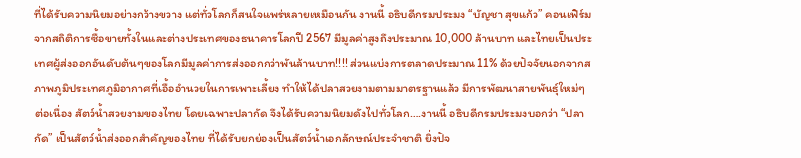ที่ได้รับความนิยมอย่างกว้างขวาง แต่ทั่วโลกก็สนใจแพร่หลายเหมือนกัน งานนี้ อธิบดีกรมประมง “บัญชา สุขแก้ว” คอนเฟิร์ม จากสถิติการซื้อขายทั้งในและต่างประเทศของธนาคารโลกปี 2567 มีมูลค่าสูงถึงประมาณ 10,000 ล้านบาท และไทยเป็นประเทศผู้ส่งออกอันดับต้นๆของโลกมีมูลค่าการส่งออกกว่าพันล้านบาท!!!! ส่วนแบ่งการตลาดประมาณ 11% ด้วยปัจจัยนอกจากสภาพภูมิประเทศภูมิอากาศที่เอื้ออำนวยในการเพาะเลี้ยง ทำให้ได้ปลาสวยงามตามมาตรฐานแล้ว มีการพัฒนาสายพันธุ์ใหม่ๆ ต่อเนื่อง สัตว์น้ำสวยงามของไทย โดยเฉพาะปลากัด จึงได้รับความนิยมดังไปทั่วโลก….งานนี้ อธิบดีกรมประมงบอกว่า “ปลากัด” เป็นสัตว์น้ำส่งออกสำคัญของไทย ที่ได้รับยกย่องเป็นสัตว์น้ำเอกลักษณ์ประจำชาติ ยิ่งปัจ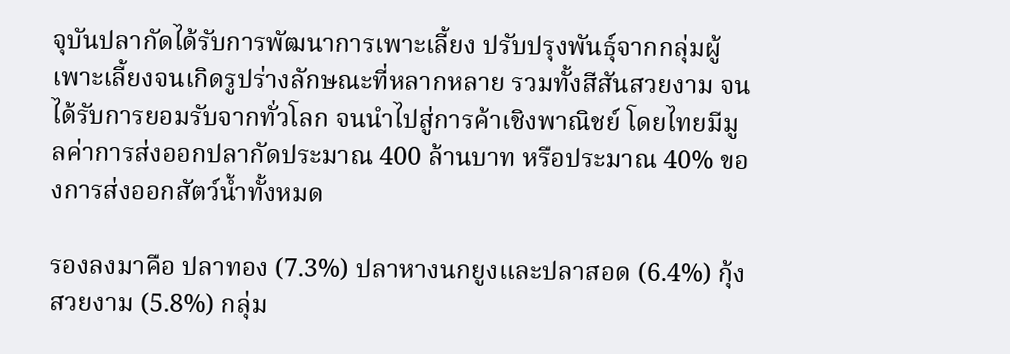จุบันปลากัดได้รับการพัฒนาการเพาะเลี้ยง ปรับปรุงพันธ์ุจากกลุ่มผู้เพาะเลี้ยงจนเกิดรูปร่างลักษณะที่หลากหลาย รวมทั้งสีสันสวยงาม จนได้รับการยอมรับจากทั่วโลก จนนำไปสู่การค้าเชิงพาณิชย์ โดยไทยมีมูลค่าการส่งออกปลากัดประมาณ 400 ล้านบาท หรือประมาณ 40% ของการส่งออกสัตว์น้ำทั้งหมด

รองลงมาคือ ปลาทอง (7.3%) ปลาหางนกยูงและปลาสอด (6.4%) กุ้งสวยงาม (5.8%) กลุ่ม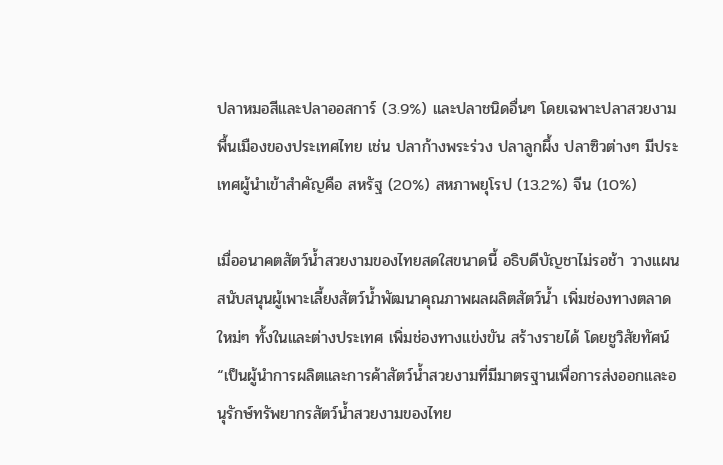ปลาหมอสีและปลาออสการ์ (3.9%) และปลาชนิดอื่นๆ โดยเฉพาะปลาสวยงามพื้นเมืองของประเทศไทย เช่น ปลาก้างพระร่วง ปลาลูกผึ้ง ปลาซิวต่างๆ มีประเทศผู้นำเข้าสำคัญคือ สหรัฐ (20%) สหภาพยุโรป (13.2%) จีน (10%)

เมื่ออนาคตสัตว์น้ำสวยงามของไทยสดใสขนาดนี้ อธิบดีบัญชาไม่รอช้า วางแผนสนับสนุนผู้เพาะเลี้ยงสัตว์น้ำพัฒนาคุณภาพผลผลิตสัตว์น้ำ เพิ่มช่องทางตลาดใหม่ๆ ทั้งในและต่างประเทศ เพิ่มช่องทางแข่งขัน สร้างรายได้ โดยชูวิสัยทัศน์ “เป็นผู้นำการผลิตและการค้าสัตว์น้ำสวยงามที่มีมาตรฐานเพื่อการส่งออกและอนุรักษ์ทรัพยากรสัตว์น้ำสวยงามของไทย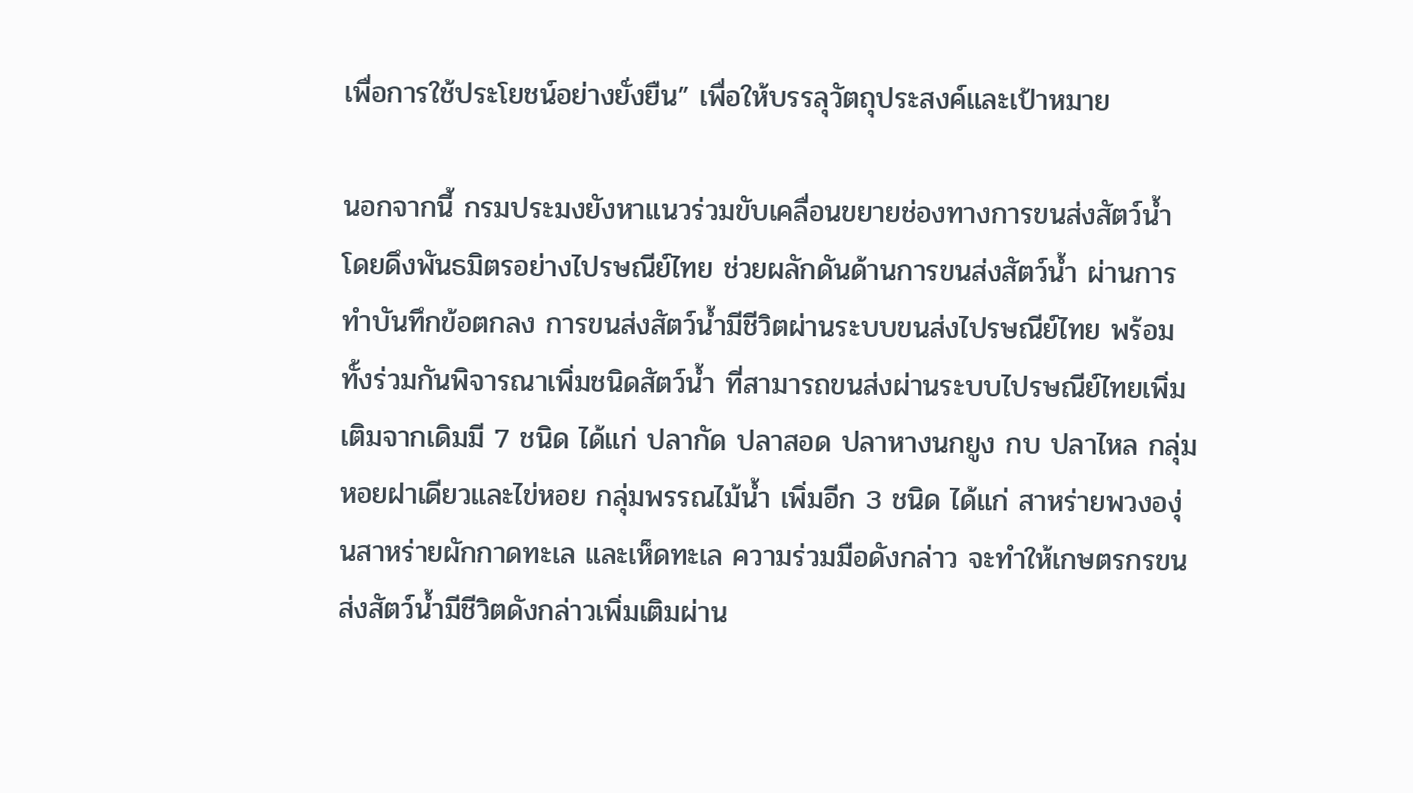เพื่อการใช้ประโยชน์อย่างยั่งยืน” เพื่อให้บรรลุวัตถุประสงค์และเป้าหมาย

นอกจากนี้ กรมประมงยังหาแนวร่วมขับเคลื่อนขยายช่องทางการขนส่งสัตว์น้ำ โดยดึงพันธมิตรอย่างไปรษณีย์ไทย ช่วยผลักดันด้านการขนส่งสัตว์น้ำ ผ่านการทำบันทึกข้อตกลง การขนส่งสัตว์น้ำมีชีวิตผ่านระบบขนส่งไปรษณีย์ไทย พร้อมทั้งร่วมกันพิจารณาเพิ่มชนิดสัตว์น้ำ ที่สามารถขนส่งผ่านระบบไปรษณีย์ไทยเพิ่มเติมจากเดิมมี 7 ชนิด ได้แก่ ปลากัด ปลาสอด ปลาหางนกยูง กบ ปลาไหล กลุ่มหอยฝาเดียวและไข่หอย กลุ่มพรรณไม้น้ำ เพิ่มอีก 3 ชนิด ได้แก่ สาหร่ายพวงองุ่นสาหร่ายผักกาดทะเล และเห็ดทะเล ความร่วมมือดังกล่าว จะทำให้เกษตรกรขนส่งสัตว์น้ำมีชีวิตดังกล่าวเพิ่มเติมผ่าน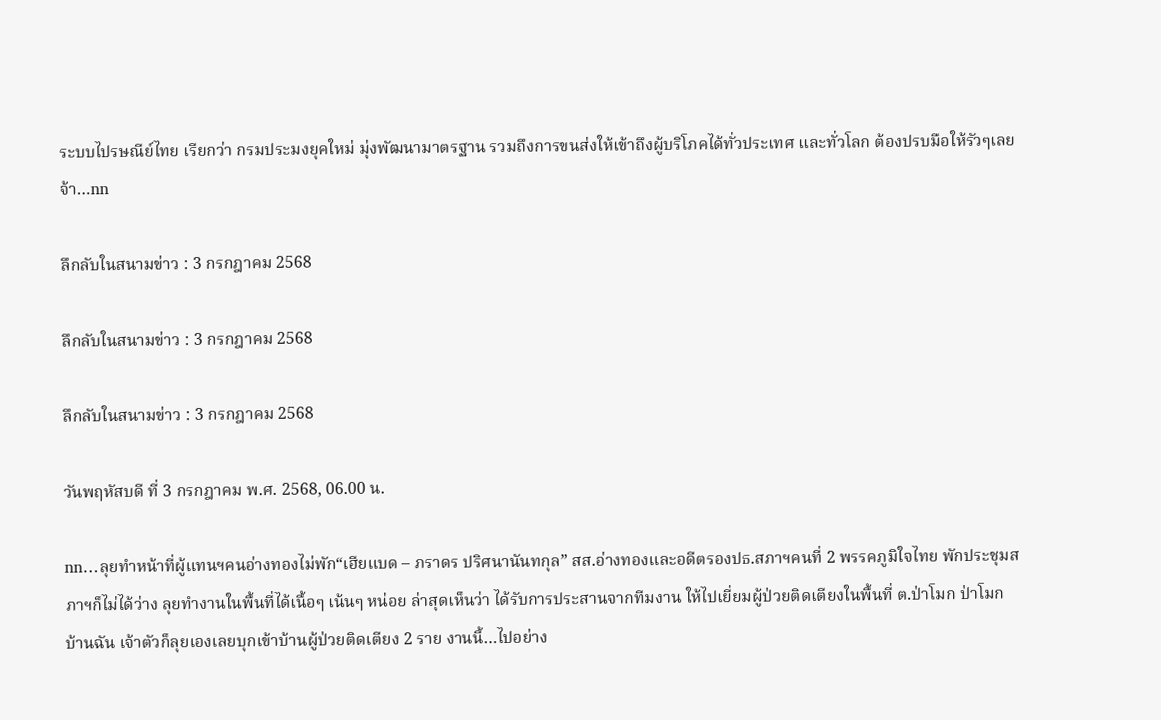ระบบไปรษณีย์ไทย เรียกว่า กรมประมงยุคใหม่ มุ่งพัฒนามาตรฐาน รวมถึงการขนส่งให้เข้าถึงผู้บริโภคได้ทั่วประเทศ และทั่วโลก ต้องปรบมือให้รัวๆเลยจ้า…nn

ลึกลับในสนามข่าว : 3 กรกฎาคม 2568

ลึกลับในสนามข่าว : 3 กรกฎาคม 2568

ลึกลับในสนามข่าว : 3 กรกฎาคม 2568

วันพฤหัสบดี ที่ 3 กรกฎาคม พ.ศ. 2568, 06.00 น.

nn…ลุยทำหน้าที่ผู้แทนฯคนอ่างทองไม่พัก“เฮียแบด – ภราดร ปริศนานันทกุล” สส.อ่างทองและอดีตรองปธ.สภาฯคนที่ 2 พรรคภูมิใจไทย พักประชุมสภาฯก็ไม่ได้ว่าง ลุยทำงานในพื้นที่ได้เนื้อๆ เน้นๆ หน่อย ล่าสุดเห็นว่า ได้รับการประสานจากทีมงาน ให้ไปเยี่ยมผู้ป่วยติดเตียงในพื้นที่ ต.ป่าโมก ป่าโมกบ้านฉัน เจ้าตัวก็ลุยเองเลยบุกเข้าบ้านผู้ป่วยติดเตียง 2 ราย งานนี้…ไปอย่าง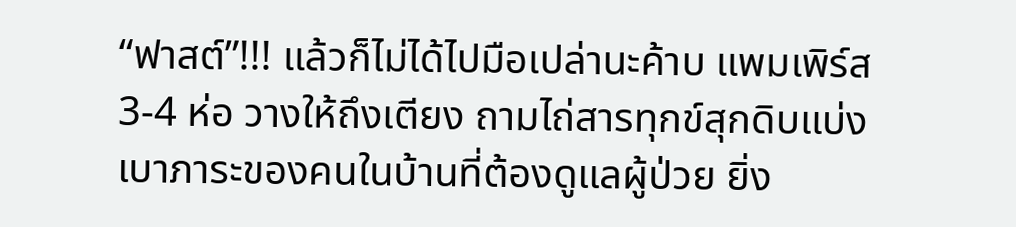“ฟาสต์”!!! แล้วก็ไม่ได้ไปมือเปล่านะค้าบ แพมเพิร์ส3-4 ห่อ วางให้ถึงเตียง ถามไถ่สารทุกข์สุกดิบแบ่งเบาภาระของคนในบ้านที่ต้องดูแลผู้ป่วย ยิ่ง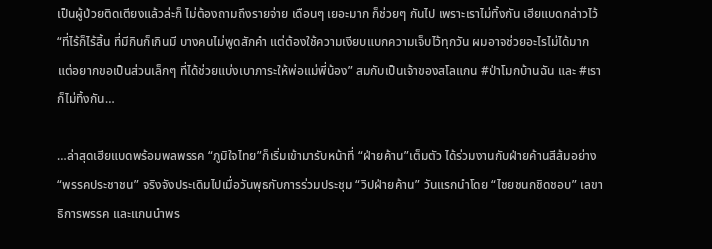เป็นผู้ป่วยติดเตียงแล้วล่ะก็ ไม่ต้องถามถึงรายจ่าย เดือนๆ เยอะมาก ก็ช่วยๆ กันไป เพราะเราไม่ทิ้งกัน เฮียแบดกล่าวไว้ “ที่ไร้ก็ไร้สิ้น ที่มีกินก็เกินมี บางคนไม่พูดสักคำ แต่ต้องใช้ความเงียบแบกความเจ็บไว้ทุกวัน ผมอาจช่วยอะไรไม่ได้มาก แต่อยากขอเป็นส่วนเล็กๆ ที่ได้ช่วยแบ่งเบาภาระให้พ่อแม่พี่น้อง” สมกับเป็นเจ้าของสโลแกน #ป่าโมกบ้านฉัน และ #เราก็ไม่ทิ้งกัน…

…ล่าสุดเฮียแบดพร้อมพลพรรค “ภูมิใจไทย”ก็เริ่มเข้ามารับหน้าที่ “ฝ่ายค้าน”เต็มตัว ได้ร่วมงานกับฝ่ายค้านสีส้มอย่าง “พรรคประชาชน” จริงจังประเดิมไปเมื่อวันพุธกับการร่วมประชุม “วิปฝ่ายค้าน” วันแรกนำโดย “ไชยชนกชิดชอบ” เลขาธิการพรรค และแกนนำพร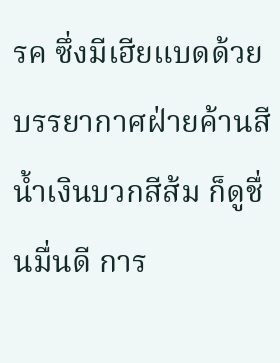รค ซึ่งมีเฮียแบดด้วย บรรยากาศฝ่ายค้านสีน้ำเงินบวกสีส้ม ก็ดูชื่นมื่นดี การ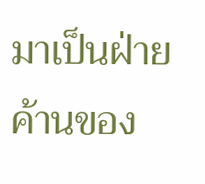มาเป็นฝ่ายค้านของ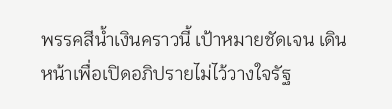พรรคสีน้ำเงินคราวนี้ เป้าหมายชัดเจน เดินหน้าเพื่อเปิดอภิปรายไม่ไว้วางใจรัฐ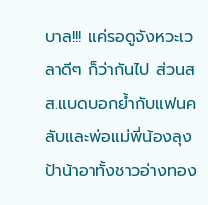บาล!!! แค่รอดูจังหวะเวลาดีๆ ก็ว่ากันไป ส่วนสส.แบดบอกย้ำกับแฟนคลับและพ่อแม่พี่น้องลุงป้าน้าอาทั้งชาวอ่างทอง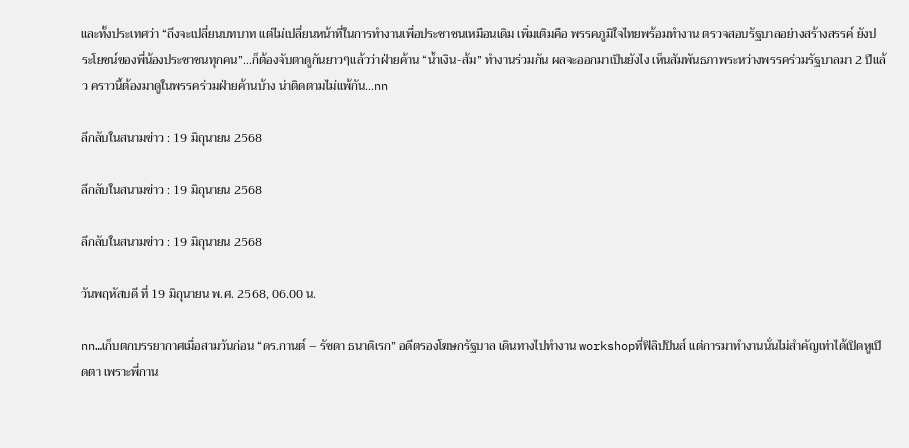และทั้งประเทศว่า “ถึงจะเปลี่ยนบทบาท แต่ไม่เปลี่ยนหน้าที่ในการทำงานเพื่อประชาชนเหมือนเดิม เพิ่มเติมคือ พรรคภูมิใจไทยพร้อมทำงาน ตรวจสอบรัฐบาลอย่างสร้างสรรค์ ยังประโยชน์ของพี่น้องประชาชนทุกคน”…ก็ต้องจับตาดูกันยาวๆแล้วว่าฝ่ายค้าน “น้ำเงิน-ส้ม” ทำงานร่วมกัน ผลจะออกมาเป็นยังไง เห็นสัมพันธภาพระหว่างพรรคร่วมรัฐบาลมา 2 ปีแล้ว คราวนี้ต้องมาดูในพรรคร่วมฝ่ายค้านบ้าง น่าติดตามไม่แพ้กัน…nn

ลึกลับในสนามข่าว : 19 มิถุนายน 2568

ลึกลับในสนามข่าว : 19 มิถุนายน 2568

ลึกลับในสนามข่าว : 19 มิถุนายน 2568

วันพฤหัสบดี ที่ 19 มิถุนายน พ.ศ. 2568, 06.00 น.

nn…เก็บตกบรรยากาศเมื่อสามวันก่อน “ดร.กานต์ – รัชดา ธนาดิเรก” อดีตรองโฆษกรัฐบาล เดินทางไปทำงาน workshopที่ฟิลิปปินส์ แต่การมาทำงานนั่นไม่สำคัญเท่าได้เปิดหูเปิดตา เพราะพี่กาน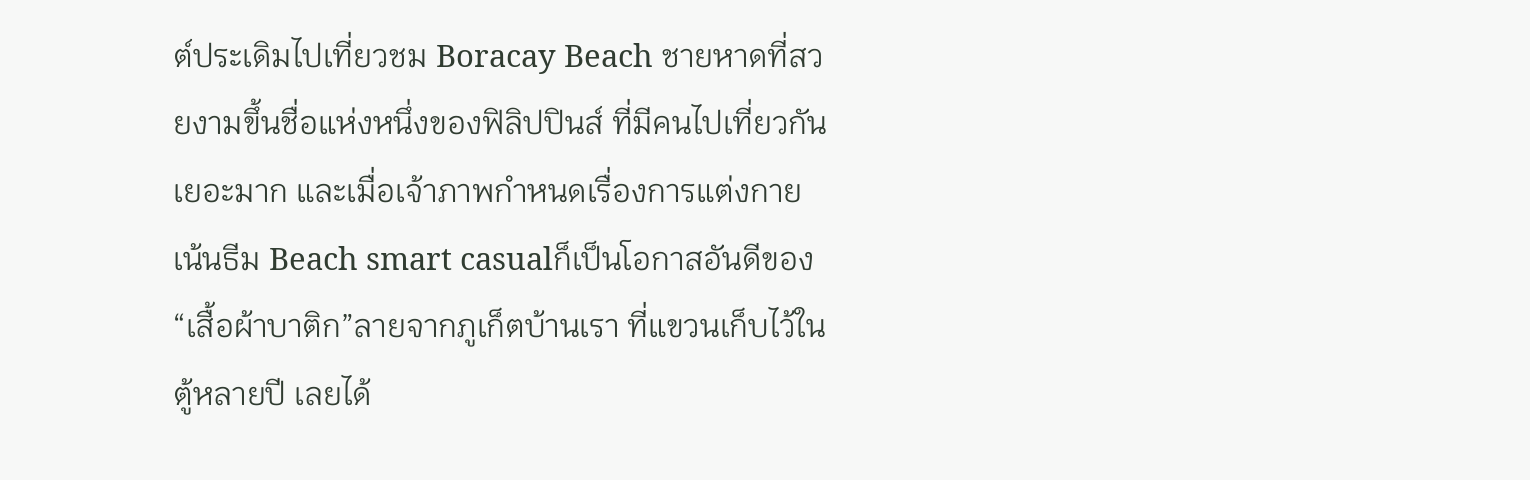ต์ประเดิมไปเที่ยวชม Boracay Beach ชายหาดที่สวยงามขึ้นชื่อแห่งหนึ่งของฟิลิปปินส์ ที่มีคนไปเที่ยวกันเยอะมาก และเมื่อเจ้าภาพกำหนดเรื่องการแต่งกาย เน้นธีม Beach smart casualก็เป็นโอกาสอันดีของ “เสื้อผ้าบาติก”ลายจากภูเก็ตบ้านเรา ที่แขวนเก็บไว้ในตู้หลายปี เลยได้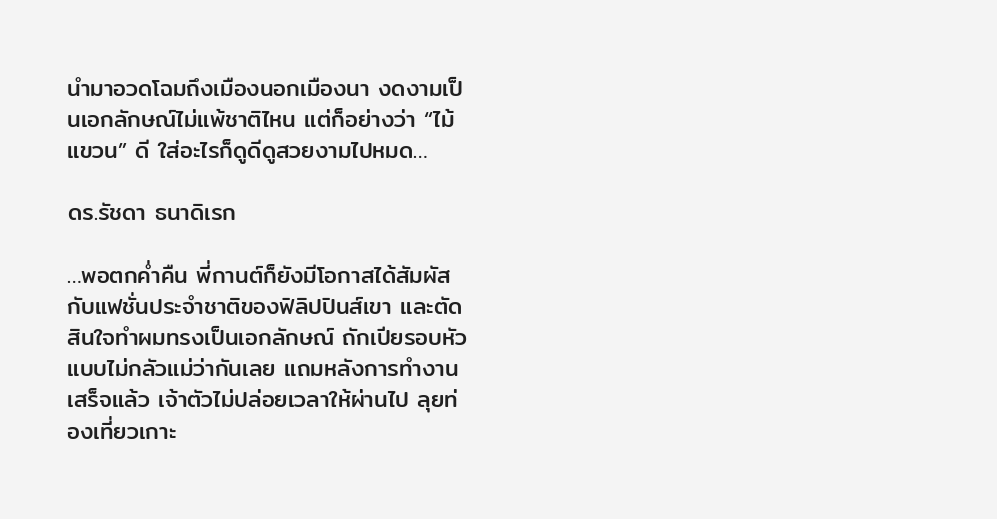นำมาอวดโฉมถึงเมืองนอกเมืองนา งดงามเป็นเอกลักษณ์ไม่แพ้ชาติไหน แต่ก็อย่างว่า “ไม้แขวน” ดี ใส่อะไรก็ดูดีดูสวยงามไปหมด…

ดร.รัชดา ธนาดิเรก

…พอตกค่ำคืน พี่กานต์ก็ยังมีโอกาสได้สัมผัสกับแฟชั่นประจำชาติของฟิลิปปินส์เขา และตัดสินใจทำผมทรงเป็นเอกลักษณ์ ถักเปียรอบหัวแบบไม่กลัวแม่ว่ากันเลย แถมหลังการทำงานเสร็จแล้ว เจ้าตัวไม่ปล่อยเวลาให้ผ่านไป ลุยท่องเที่ยวเกาะ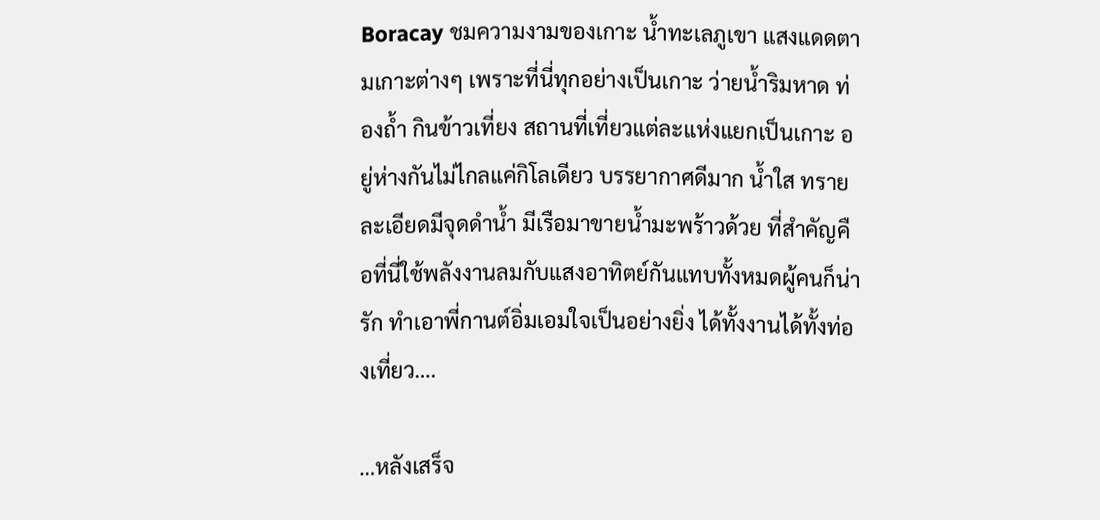Boracay ชมความงามของเกาะ น้ำทะเลภูเขา แสงแดดตามเกาะต่างๆ เพราะที่นี่ทุกอย่างเป็นเกาะ ว่ายน้ำริมหาด ท่องถ้ำ กินข้าวเที่ยง สถานที่เที่ยวแต่ละแห่งแยกเป็นเกาะ อยู่ห่างกันไม่ไกลแค่กิโลเดียว บรรยากาศดีมาก น้ำใส ทรายละเอียดมีจุดดำน้ำ มีเรือมาขายน้ำมะพร้าวด้วย ที่สำคัญคือที่นี่ใช้พลังงานลมกับแสงอาทิตย์กันแทบทั้งหมดผู้คนก็น่ารัก ทำเอาพี่กานต์อิ่มเอมใจเป็นอย่างยิ่ง ได้ทั้งงานได้ทั้งท่องเที่ยว….

…หลังเสร็จ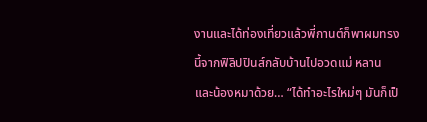งานและได้ท่องเที่ยวแล้วพี่กานต์ก็พาผมทรงนี้จากฟิลิปปินส์กลับบ้านไปอวดแม่ หลาน และน้องหมาด้วย… “ได้ทำอะไรใหม่ๆ มันก็เป็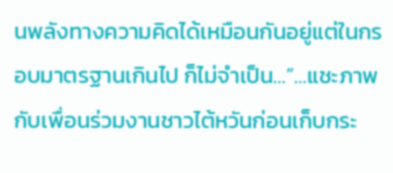นพลังทางความคิดได้เหมือนกันอยู่แต่ในกรอบมาตรฐานเกินไป ก็ไม่จำเป็น…”…แชะภาพกับเพื่อนร่วมงานชาวไต้หวันก่อนเก็บกระ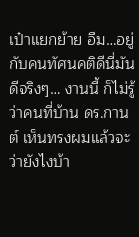เป๋าแยกย้าย อืม…อยู่กับคนทัศนคติดีนี่มันดีจริงๆ… งานนี้ ก็ไม่รู้ว่าคนที่บ้าน ดร.กานต์ เห็นทรงผมแล้วจะว่ายังไงบ้า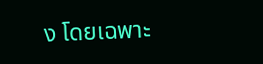ง โดยเฉพาะ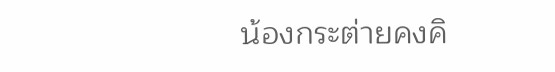น้องกระต่ายคงคิ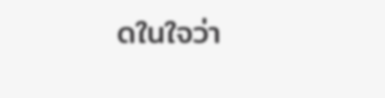ดในใจว่า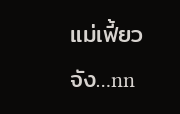แม่เฟี้ยวจัง…nn